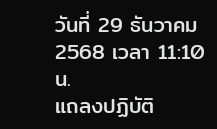วันที่ 29 ธันวาคม 2568 เวลา 11:10 น.
แถลงปฏิบัติ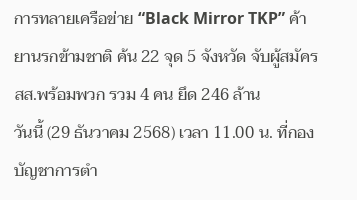การทลายเครือข่าย “Black Mirror TKP” ค้ายานรกข้ามชาติ ค้น 22 จุด 5 จังหวัด จับผู้สมัคร สส.พร้อมพวก รวม 4 คน ยึด 246 ล้าน
วันนี้ (29 ธันวาคม 2568) เวลา 11.00 น. ที่กองบัญชาการตำ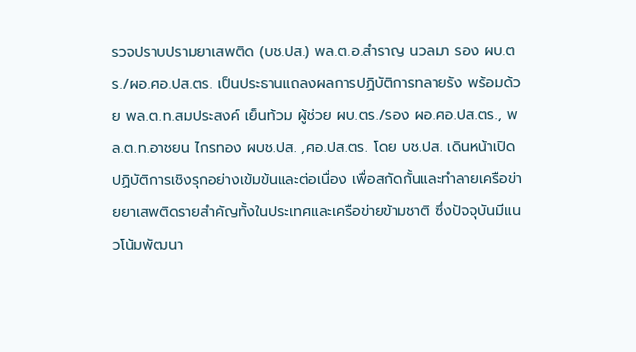รวจปราบปรามยาเสพติด (บช.ปส.) พล.ต.อ.สำราญ นวลมา รอง ผบ.ตร./ผอ.ศอ.ปส.ตร. เป็นประธานแถลงผลการปฏิบัติการทลายรัง พร้อมด้วย พล.ต.ท.สมประสงค์ เย็นท้วม ผู้ช่วย ผบ.ตร./รอง ผอ.ศอ.ปส.ตร., พล.ต.ท.อาชยน ไกรทอง ผบช.ปส. ,ศอ.ปส.ตร. โดย บช.ปส. เดินหน้าเปิดปฏิบัติการเชิงรุกอย่างเข้มข้นและต่อเนื่อง เพื่อสกัดกั้นและทำลายเครือข่ายยาเสพติดรายสำคัญทั้งในประเทศและเครือข่ายข้ามชาติ ซึ่งปัจจุบันมีแนวโน้มพัฒนา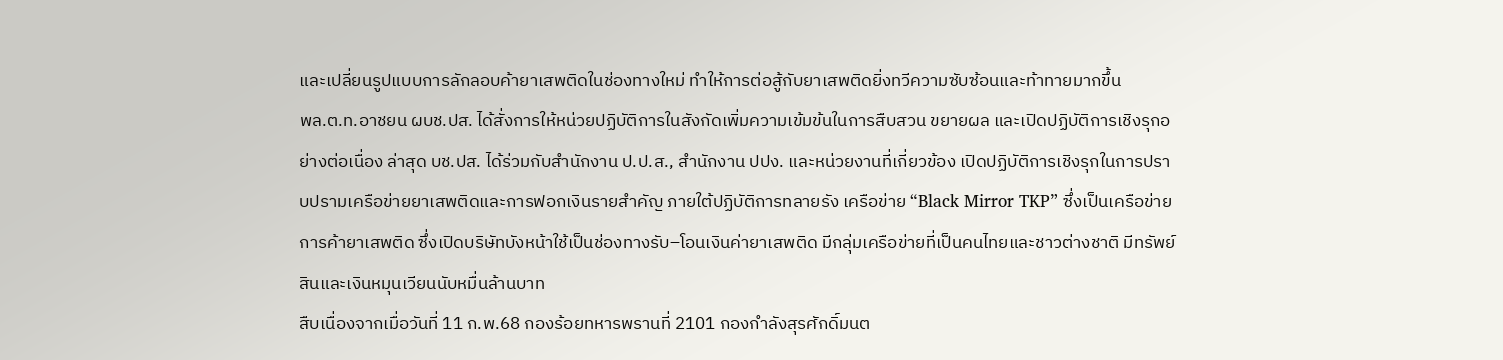และเปลี่ยนรูปแบบการลักลอบค้ายาเสพติดในช่องทางใหม่ ทำให้การต่อสู้กับยาเสพติดยิ่งทวีความซับซ้อนและท้าทายมากขึ้น
พล.ต.ท.อาชยน ผบช.ปส. ได้สั่งการให้หน่วยปฏิบัติการในสังกัดเพิ่มความเข้มข้นในการสืบสวน ขยายผล และเปิดปฏิบัติการเชิงรุกอย่างต่อเนื่อง ล่าสุด บช.ปส. ได้ร่วมกับสำนักงาน ป.ป.ส., สำนักงาน ปปง. และหน่วยงานที่เกี่ยวข้อง เปิดปฏิบัติการเชิงรุกในการปราบปรามเครือข่ายยาเสพติดและการฟอกเงินรายสำคัญ ภายใต้ปฏิบัติการทลายรัง เครือข่าย “Black Mirror TKP” ซึ่งเป็นเครือข่ายการค้ายาเสพติด ซึ่งเปิดบริษัทบังหน้าใช้เป็นช่องทางรับ–โอนเงินค่ายาเสพติด มีกลุ่มเครือข่ายที่เป็นคนไทยและชาวต่างชาติ มีทรัพย์สินและเงินหมุนเวียนนับหมื่นล้านบาท
สืบเนื่องจากเมื่อวันที่ 11 ก.พ.68 กองร้อยทหารพรานที่ 2101 กองกำลังสุรศักดิ์มนต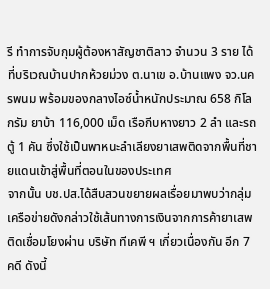รี ทำการจับกุมผู้ต้องหาสัญชาติลาว จำนวน 3 ราย ได้ที่บริเวณบ้านปากห้วยม่วง ต.นาเข อ.บ้านแพง จว.นครพนม พร้อมของกลางไอซ์น้ำหนักประมาณ 658 กิโลกรัม ยาบ้า 116,000 เม็ด เรือกีบหางยาว 2 ลำ และรถตู้ 1 คัน ซึ่งใช้เป็นพาหนะลำเลียงยาเสพติดจากพื้นที่ชายแดนเข้าสู่พื้นที่ตอนในของประเทศ
จากนั้น บช.ปส.ได้สืบสวนขยายผลเรื่อยมาพบว่ากลุ่มเครือข่ายดังกล่าวใช้เส้นทางการเงินจากการค้ายาเสพติดเชื่อมโยงผ่าน บริษัท ทีเคพี ฯ เกี่ยวเนื่องกัน อีก 7 คดี ดังนี้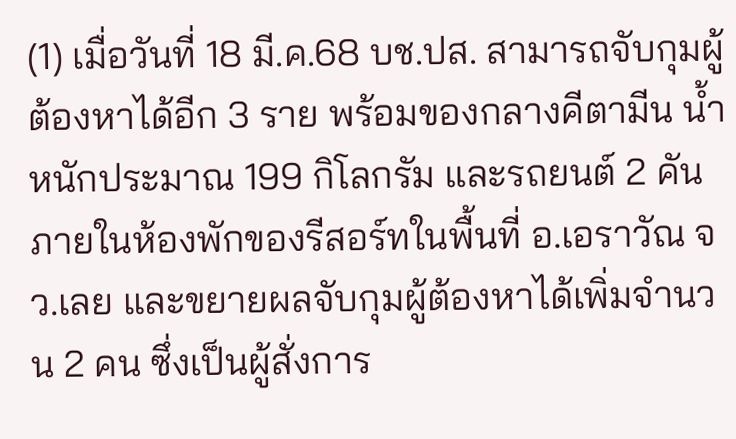(1) เมื่อวันที่ 18 มี.ค.68 บช.ปส. สามารถจับกุมผู้ต้องหาได้อีก 3 ราย พร้อมของกลางคีตามีน น้ำหนักประมาณ 199 กิโลกรัม และรถยนต์ 2 คัน ภายในห้องพักของรีสอร์ทในพื้นที่ อ.เอราวัณ จว.เลย และขยายผลจับกุมผู้ต้องหาได้เพิ่มจำนวน 2 คน ซึ่งเป็นผู้สั่งการ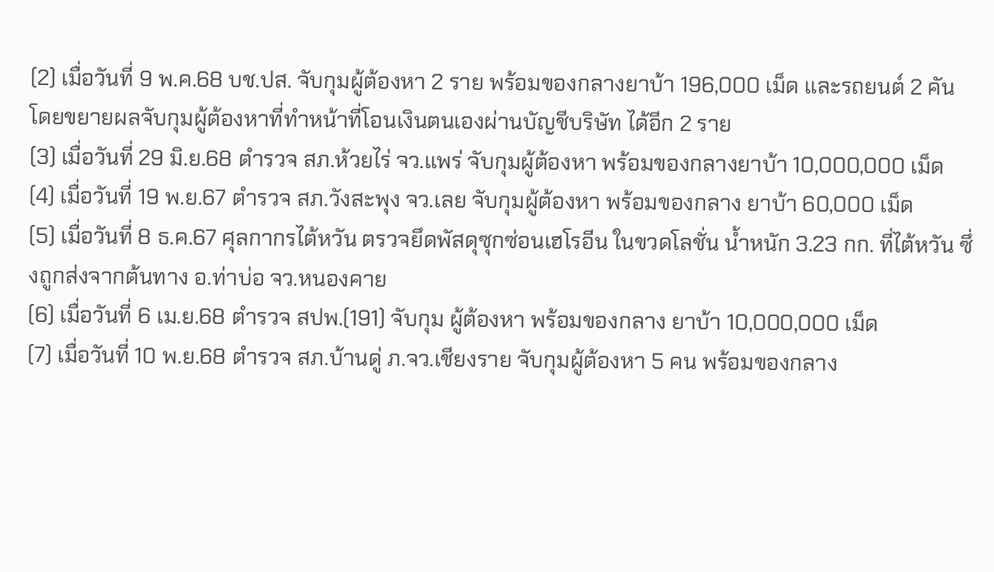(2) เมื่อวันที่ 9 พ.ค.68 บช.ปส. จับกุมผู้ต้องหา 2 ราย พร้อมของกลางยาบ้า 196,000 เม็ด และรถยนต์ 2 คัน โดยขยายผลจับกุมผู้ต้องหาที่ทำหน้าที่โอนเงินตนเองผ่านบัญชีบริษัท ได้อีก 2 ราย
(3) เมื่อวันที่ 29 มิ.ย.68 ตำรวจ สภ.ห้วยไร่ จว.แพร่ จับกุมผู้ต้องหา พร้อมของกลางยาบ้า 10,000,000 เม็ด
(4) เมื่อวันที่ 19 พ.ย.67 ตำรวจ สภ.วังสะพุง จว.เลย จับกุมผู้ต้องหา พร้อมของกลาง ยาบ้า 60,000 เม็ด
(5) เมื่อวันที่ 8 ธ.ค.67 ศุลกากรไต้หวัน ตรวจยึดพัสดุซุกซ่อนเฮโรอีน ในขวดโลชั่น น้ำหนัก 3.23 กก. ที่ไต้หวัน ซึ่งถูกส่งจากต้นทาง อ.ท่าบ่อ จว.หนองคาย
(6) เมื่อวันที่ 6 เม.ย.68 ตำรวจ สปพ.(191) จับกุม ผู้ต้องหา พร้อมของกลาง ยาบ้า 10,000,000 เม็ด
(7) เมื่อวันที่ 10 พ.ย.68 ตำรวจ สภ.บ้านดู่ ภ.จว.เชียงราย จับกุมผู้ต้องหา 5 คน พร้อมของกลาง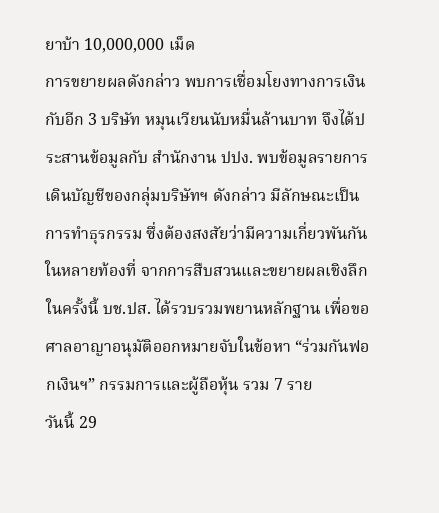ยาบ้า 10,000,000 เม็ด
การขยายผลดังกล่าว พบการเชื่อมโยงทางการเงินกับอีก 3 บริษัท หมุนเวียนนับหมื่นล้านบาท จึงได้ประสานข้อมูลกับ สำนักงาน ปปง. พบข้อมูลรายการเดินบัญชีของกลุ่มบริษัทฯ ดังกล่าว มีลักษณะเป็นการทำธุรกรรม ซึ่งต้องสงสัยว่ามีความเกี่ยวพันกันในหลายท้องที่ จากการสืบสวนและขยายผลเชิงลึกในครั้งนี้ บช.ปส. ได้รวบรวมพยานหลักฐาน เพื่อขอศาลอาญาอนุมัติออกหมายจับในข้อหา “ร่วมกันฟอกเงินฯ” กรรมการและผู้ถือหุ้น รวม 7 ราย
วันนี้ 29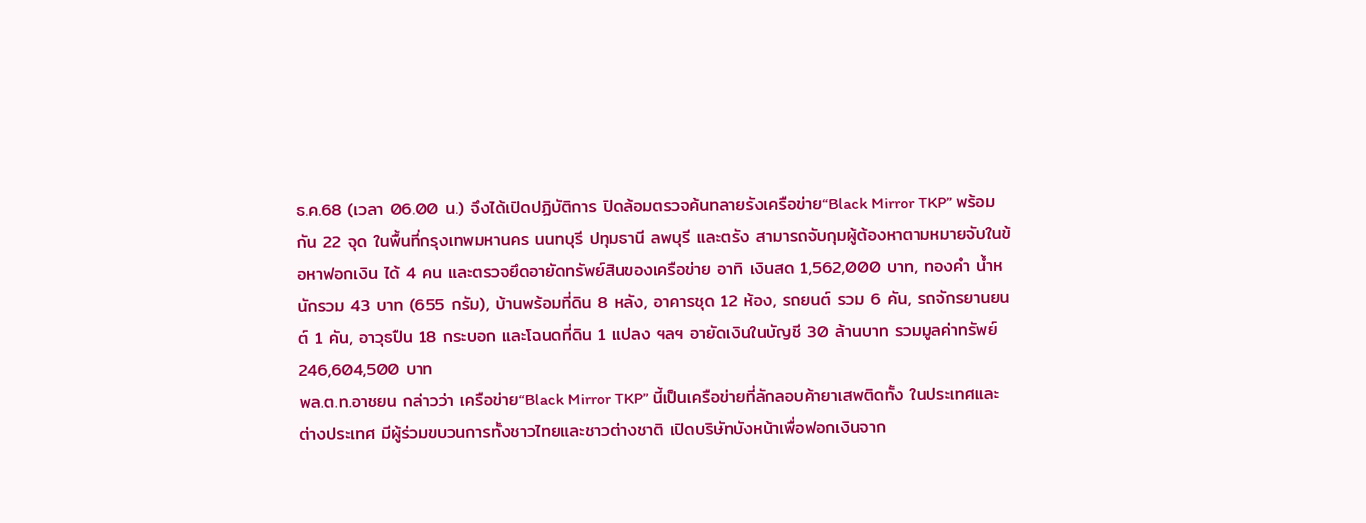ธ.ค.68 (เวลา 06.00 น.) จึงได้เปิดปฏิบัติการ ปิดล้อมตรวจค้นทลายรังเครือข่าย“Black Mirror TKP” พร้อมกัน 22 จุด ในพื้นที่กรุงเทพมหานคร นนทบุรี ปทุมธานี ลพบุรี และตรัง สามารถจับกุมผู้ต้องหาตามหมายจับในข้อหาฟอกเงิน ได้ 4 คน และตรวจยึดอายัดทรัพย์สินของเครือข่าย อาทิ เงินสด 1,562,000 บาท, ทองคำ น้ำหนักรวม 43 บาท (655 กรัม), บ้านพร้อมที่ดิน 8 หลัง, อาคารชุด 12 ห้อง, รถยนต์ รวม 6 คัน, รถจักรยานยนต์ 1 คัน, อาวุธปืน 18 กระบอก และโฉนดที่ดิน 1 แปลง ฯลฯ อายัดเงินในบัญชี 30 ล้านบาท รวมมูลค่าทรัพย์ 246,604,500 บาท
พล.ต.ท.อาชยน กล่าวว่า เครือข่าย“Black Mirror TKP” นี้เป็นเครือข่ายที่ลักลอบค้ายาเสพติดทั้ง ในประเทศและต่างประเทศ มีผู้ร่วมขบวนการทั้งชาวไทยและชาวต่างชาติ เปิดบริษัทบังหน้าเพื่อฟอกเงินจาก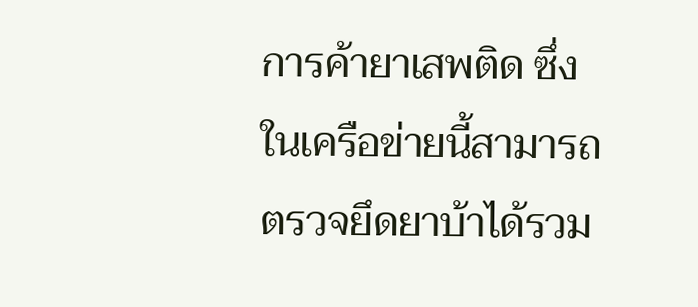การค้ายาเสพติด ซึ่งในเครือข่ายนี้สามารถตรวจยึดยาบ้าได้รวม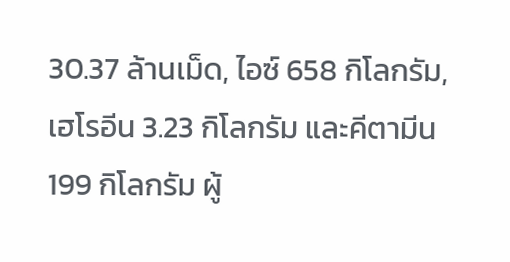30.37 ล้านเม็ด, ไอซ์ 658 กิโลกรัม, เฮโรอีน 3.23 กิโลกรัม และคีตามีน 199 กิโลกรัม ผู้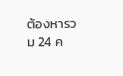ต้องหารวม 24 ค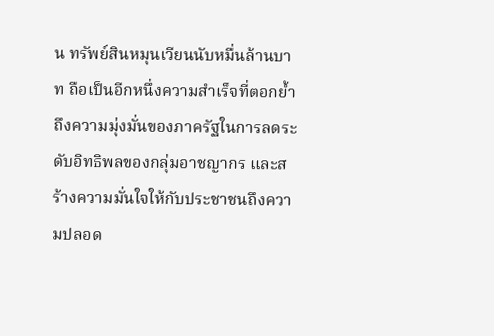น ทรัพย์สินหมุนเวียนนับหมื่นล้านบาท ถือเป็นอีกหนึ่งความสำเร็จที่ตอกย้ำถึงความมุ่งมั่นของภาครัฐในการลดระดับอิทธิพลของกลุ่มอาชญากร และสร้างความมั่นใจให้กับประชาชนถึงความปลอด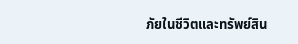ภัยในชีวิตและทรัพย์สิน